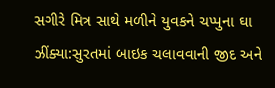સગીરે મિત્ર સાથે મળીને યુવકને ચપ્પુના ઘા ઝીંક્યા:સુરતમાં બાઇક ચલાવવાની જીદ અને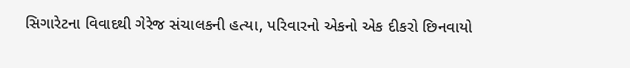સિગારેટના વિવાદથી ગેરેજ સંચાલકની હત્યા, પરિવારનો એકનો એક દીકરો છિનવાયો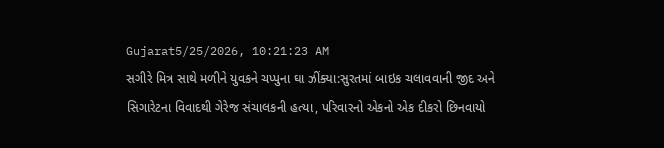Gujarat5/25/2026, 10:21:23 AM
સગીરે મિત્ર સાથે મળીને યુવકને ચપ્પુના ઘા ઝીંક્યા:સુરતમાં બાઇક ચલાવવાની જીદ અને સિગારેટના વિવાદથી ગેરેજ સંચાલકની હત્યા, પરિવારનો એકનો એક દીકરો છિનવાયો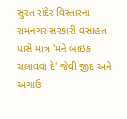સુરત રાંદેર વિસ્તારના રામનગર સરકારી વસાહત પાસે માત્ર 'મને બાઇક ચલાવવા દે' જેવી જીદ અને અગાઉ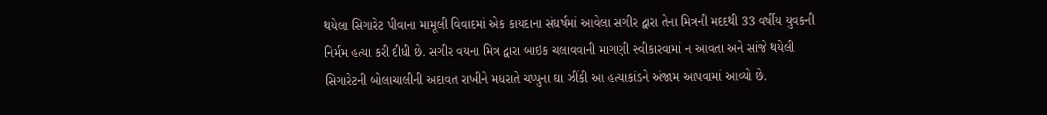થયેલા સિગારેટ પીવાના મામૂલી વિવાદમાં એક કાયદાના સંઘર્ષમાં આવેલા સગીર દ્વારા તેના મિત્રની મદદથી 33 વર્ષીય યુવકની નિર્મમ હત્યા કરી દીધી છે. સગીર વયના મિત્ર દ્વારા બાઇક ચલાવવાની માગણી સ્વીકારવામાં ન આવતા અને સાંજે થયેલી સિગારેટની બોલાચાલીની અદાવત રાખીને મધરાતે ચપ્પુના ઘા ઝીંકી આ હત્યાકાંડને અંજામ આપવામાં આવ્યો છે.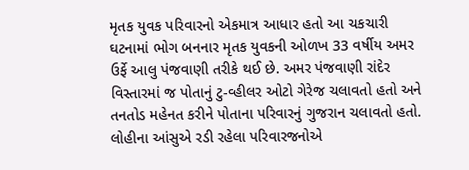મૃતક યુવક પરિવારનો એકમાત્ર આધાર હતો આ ચકચારી ઘટનામાં ભોગ બનનાર મૃતક યુવકની ઓળખ 33 વર્ષીય અમર ઉર્ફે આલુ પંજવાણી તરીકે થઈ છે. અમર પંજવાણી રાંદેર વિસ્તારમાં જ પોતાનું ટુ-વ્હીલર ઓટો ગેરેજ ચલાવતો હતો અને તનતોડ મહેનત કરીને પોતાના પરિવારનું ગુજરાન ચલાવતો હતો. લોહીના આંસુએ રડી રહેલા પરિવારજનોએ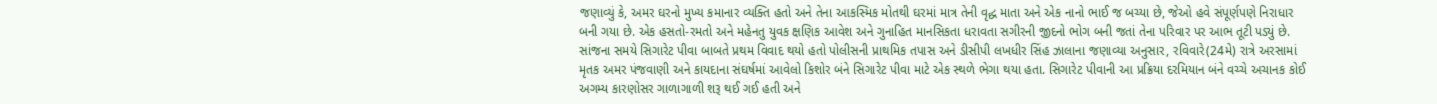જણાવ્યું કે, અમર ઘરનો મુખ્ય કમાનાર વ્યક્તિ હતો અને તેના આકસ્મિક મોતથી ઘરમાં માત્ર તેની વૃદ્ધ માતા અને એક નાનો ભાઈ જ બચ્યા છે, જેઓ હવે સંપૂર્ણપણે નિરાધાર બની ગયા છે. એક હસતો-રમતો અને મહેનતુ યુવક ક્ષણિક આવેશ અને ગુનાહિત માનસિકતા ધરાવતા સગીરની જીદનો ભોગ બની જતાં તેના પરિવાર પર આભ તૂટી પડ્યું છે. સાંજના સમયે સિગારેટ પીવા બાબતે પ્રથમ વિવાદ થયો હતો પોલીસની પ્રાથમિક તપાસ અને ડીસીપી લખધીર સિંહ ઝાલાના જણાવ્યા અનુસાર, રવિવારે(24મે) રાત્રે અરસામાં મૃતક અમર પંજવાણી અને કાયદાના સંઘર્ષમાં આવેલો કિશોર બંને સિગારેટ પીવા માટે એક સ્થળે ભેગા થયા હતા. સિગારેટ પીવાની આ પ્રક્રિયા દરમિયાન બંને વચ્ચે અચાનક કોઈ અગમ્ય કારણોસર ગાળાગાળી શરૂ થઈ ગઈ હતી અને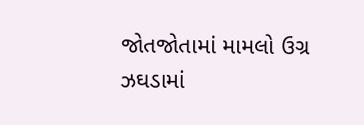જોતજોતામાં મામલો ઉગ્ર ઝઘડામાં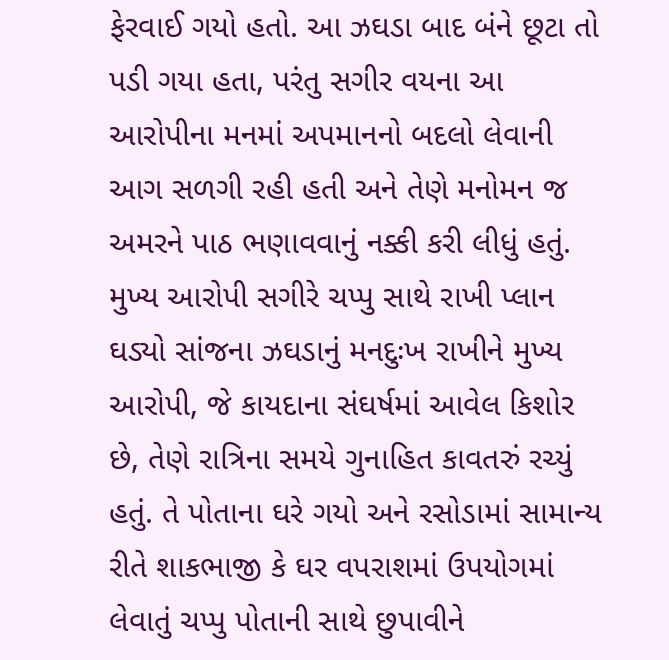ફેરવાઈ ગયો હતો. આ ઝઘડા બાદ બંને છૂટા તો પડી ગયા હતા, પરંતુ સગીર વયના આ આરોપીના મનમાં અપમાનનો બદલો લેવાની આગ સળગી રહી હતી અને તેણે મનોમન જ અમરને પાઠ ભણાવવાનું નક્કી કરી લીધું હતું. મુખ્ય આરોપી સગીરે ચપ્પુ સાથે રાખી પ્લાન ઘડ્યો સાંજના ઝઘડાનું મનદુઃખ રાખીને મુખ્ય આરોપી, જે કાયદાના સંઘર્ષમાં આવેલ કિશોર છે, તેણે રાત્રિના સમયે ગુનાહિત કાવતરું રચ્યું હતું. તે પોતાના ઘરે ગયો અને રસોડામાં સામાન્ય રીતે શાકભાજી કે ઘર વપરાશમાં ઉપયોગમાં લેવાતું ચપ્પુ પોતાની સાથે છુપાવીને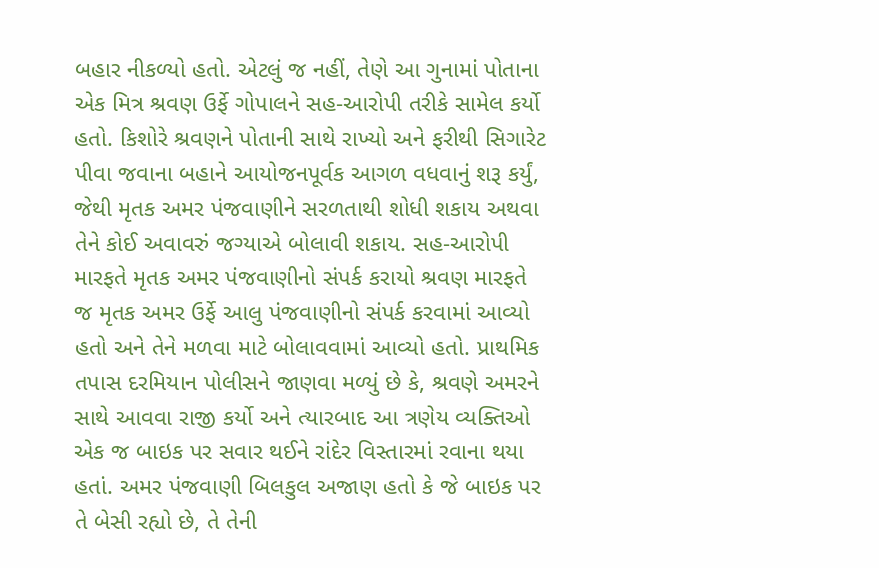બહાર નીકળ્યો હતો. એટલું જ નહીં, તેણે આ ગુનામાં પોતાના એક મિત્ર શ્રવણ ઉર્ફે ગોપાલને સહ-આરોપી તરીકે સામેલ કર્યો હતો. કિશોરે શ્રવણને પોતાની સાથે રાખ્યો અને ફરીથી સિગારેટ પીવા જવાના બહાને આયોજનપૂર્વક આગળ વધવાનું શરૂ કર્યું, જેથી મૃતક અમર પંજવાણીને સરળતાથી શોધી શકાય અથવા તેને કોઈ અવાવરું જગ્યાએ બોલાવી શકાય. સહ-આરોપી મારફતે મૃતક અમર પંજવાણીનો સંપર્ક કરાયો શ્રવણ મારફતે જ મૃતક અમર ઉર્ફે આલુ પંજવાણીનો સંપર્ક કરવામાં આવ્યો હતો અને તેને મળવા માટે બોલાવવામાં આવ્યો હતો. પ્રાથમિક તપાસ દરમિયાન પોલીસને જાણવા મળ્યું છે કે, શ્રવણે અમરને સાથે આવવા રાજી કર્યો અને ત્યારબાદ આ ત્રણેય વ્યક્તિઓ એક જ બાઇક પર સવાર થઈને રાંદેર વિસ્તારમાં રવાના થયા હતાં. અમર પંજવાણી બિલકુલ અજાણ હતો કે જે બાઇક પર તે બેસી રહ્યો છે, તે તેની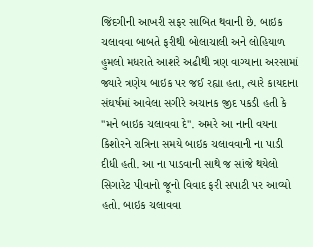જિંદગીની આખરી સફર સાબિત થવાની છે. બાઇક ચલાવવા બાબતે ફરીથી બોલાચાલી અને લોહિયાળ હુમલો મધરાતે આશરે અઢીથી ત્રણ વાગ્યાના અરસામાં જ્યારે ત્રણેય બાઇક પર જઈ રહ્યા હતા, ત્યારે કાયદાના સંઘર્ષમાં આવેલા સગીરે અચાનક જીદ પકડી હતી કે "મને બાઇક ચલાવવા દે". અમરે આ નાની વયના કિશોરને રાત્રિના સમયે બાઇક ચલાવવાની ના પાડી દીધી હતી. આ ના પાડવાની સાથે જ સાંજે થયેલો સિગારેટ પીવાનો જૂનો વિવાદ ફરી સપાટી પર આવ્યો હતો. બાઇક ચલાવવા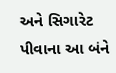અને સિગારેટ પીવાના આ બંને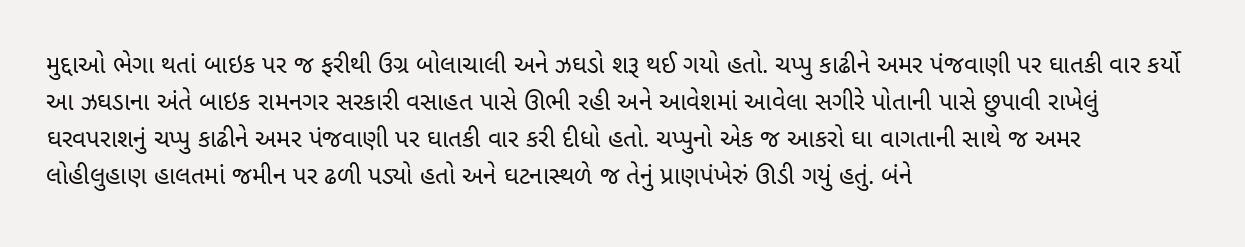મુદ્દાઓ ભેગા થતાં બાઇક પર જ ફરીથી ઉગ્ર બોલાચાલી અને ઝઘડો શરૂ થઈ ગયો હતો. ચપ્પુ કાઢીને અમર પંજવાણી પર ઘાતકી વાર કર્યો આ ઝઘડાના અંતે બાઇક રામનગર સરકારી વસાહત પાસે ઊભી રહી અને આવેશમાં આવેલા સગીરે પોતાની પાસે છુપાવી રાખેલું ઘરવપરાશનું ચપ્પુ કાઢીને અમર પંજવાણી પર ઘાતકી વાર કરી દીધો હતો. ચપ્પુનો એક જ આકરો ઘા વાગતાની સાથે જ અમર લોહીલુહાણ હાલતમાં જમીન પર ઢળી પડ્યો હતો અને ઘટનાસ્થળે જ તેનું પ્રાણપંખેરું ઊડી ગયું હતું. બંને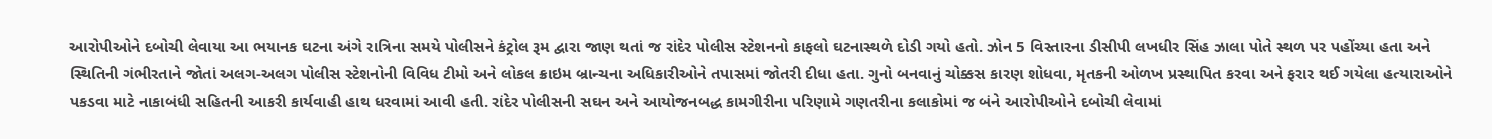આરોપીઓને દબોચી લેવાયા આ ભયાનક ઘટના અંગે રાત્રિના સમયે પોલીસને કંટ્રોલ રૂમ દ્વારા જાણ થતાં જ રાંદેર પોલીસ સ્ટેશનનો કાફલો ઘટનાસ્થળે દોડી ગયો હતો. ઝોન 5 વિસ્તારના ડીસીપી લખધીર સિંહ ઝાલા પોતે સ્થળ પર પહોંચ્યા હતા અને સ્થિતિની ગંભીરતાને જોતાં અલગ-અલગ પોલીસ સ્ટેશનોની વિવિધ ટીમો અને લોકલ ક્રાઇમ બ્રાન્ચના અધિકારીઓને તપાસમાં જોતરી દીધા હતા. ગુનો બનવાનું ચોક્કસ કારણ શોધવા, મૃતકની ઓળખ પ્રસ્થાપિત કરવા અને ફરાર થઈ ગયેલા હત્યારાઓને પકડવા માટે નાકાબંધી સહિતની આકરી કાર્યવાહી હાથ ધરવામાં આવી હતી. રાંદેર પોલીસની સઘન અને આયોજનબદ્ધ કામગીરીના પરિણામે ગણતરીના કલાકોમાં જ બંને આરોપીઓને દબોચી લેવામાં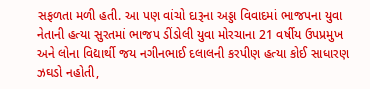સફળતા મળી હતી. આ પણ વાંચો દારૂના અડ્ડા વિવાદમાં ભાજપના યુવા નેતાની હત્યા સુરતમાં ભાજપ ડીંડોલી યુવા મોરચાના 21 વર્ષીય ઉપપ્રમુખ અને લોના વિદ્યાર્થી જય નગીનભાઈ દલાલની કરપીણ હત્યા કોઈ સાધારણ ઝઘડો નહોતી,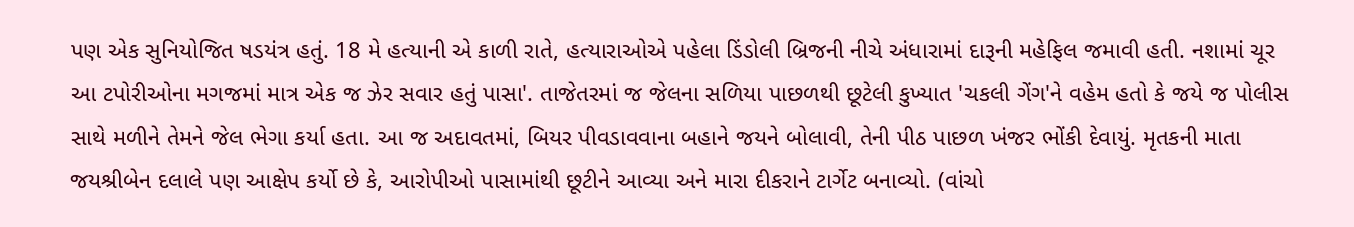પણ એક સુનિયોજિત ષડયંત્ર હતું. 18 મે હત્યાની એ કાળી રાતે, હત્યારાઓએ પહેલા ડિંડોલી બ્રિજની નીચે અંધારામાં દારૂની મહેફિલ જમાવી હતી. નશામાં ચૂર આ ટપોરીઓના મગજમાં માત્ર એક જ ઝેર સવાર હતું પાસા'. તાજેતરમાં જ જેલના સળિયા પાછળથી છૂટેલી કુખ્યાત 'ચકલી ગેંગ'ને વહેમ હતો કે જયે જ પોલીસ સાથે મળીને તેમને જેલ ભેગા કર્યા હતા. આ જ અદાવતમાં, બિયર પીવડાવવાના બહાને જયને બોલાવી, તેની પીઠ પાછળ ખંજર ભોંકી દેવાયું. મૃતકની માતા જયશ્રીબેન દલાલે પણ આક્ષેપ કર્યો છે કે, આરોપીઓ પાસામાંથી છૂટીને આવ્યા અને મારા દીકરાને ટાર્ગેટ બનાવ્યો. (વાંચો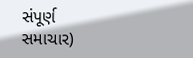સંપૂર્ણ સમાચાર)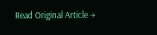Read Original Article →